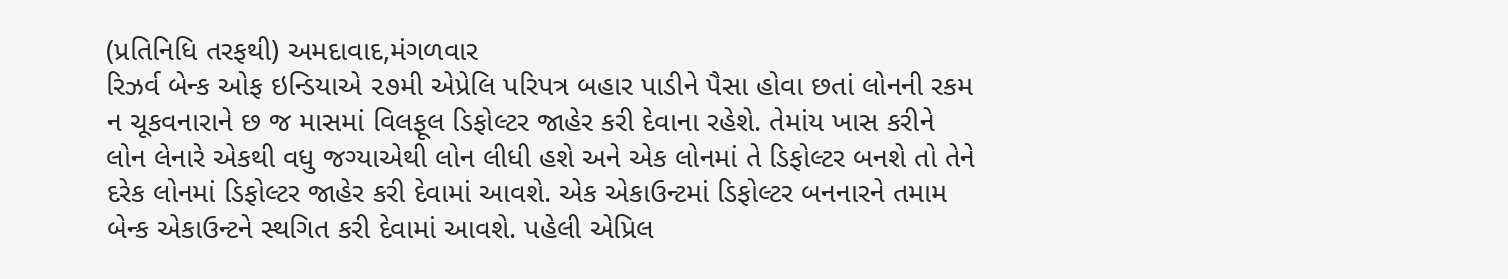(પ્રતિનિધિ તરફથી) અમદાવાદ,મંગળવાર
રિઝર્વ બેન્ક ઓફ ઇન્ડિયાએ ૨૭મી એપ્રેલિ પરિપત્ર બહાર પાડીને પૈસા હોવા છતાં લોનની રકમ ન ચૂકવનારાને છ જ માસમાં વિલફૂલ ડિફોલ્ટર જાહેર કરી દેવાના રહેશે. તેમાંય ખાસ કરીને લોન લેનારે એકથી વધુ જગ્યાએથી લોન લીધી હશે અને એક લોનમાં તે ડિફોલ્ટર બનશે તો તેને દરેક લોનમાં ડિફોલ્ટર જાહેર કરી દેવામાં આવશે. એક એકાઉન્ટમાં ડિફોલ્ટર બનનારને તમામ બેન્ક એકાઉન્ટને સ્થગિત કરી દેવામાં આવશે. પહેલી એપ્રિલ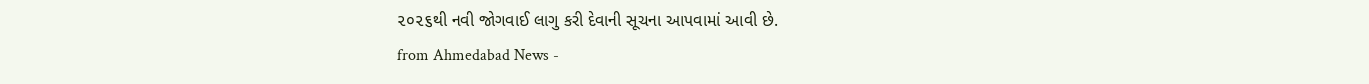૨૦૨૬થી નવી જોગવાઈ લાગુ કરી દેવાની સૂચના આપવામાં આવી છે.
from Ahmedabad News -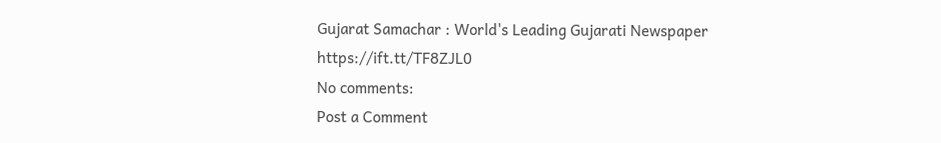Gujarat Samachar : World's Leading Gujarati Newspaper https://ift.tt/TF8ZJL0
No comments:
Post a Comment